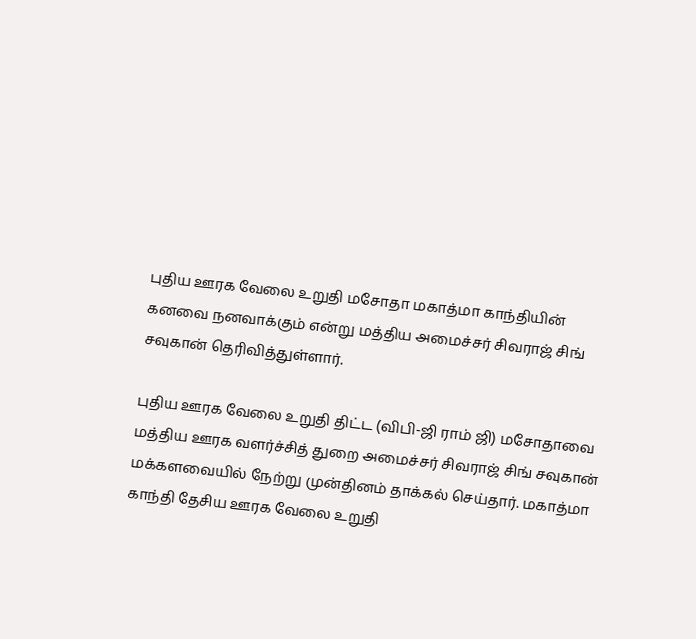புதிய ஊரக வேலை உறுதி மசோதா மகாத்மா காந்தியின் கனவை நனவாக்கும் என்று மத்திய அமைச்சர் சிவராஜ் சிங் சவுகான் தெரிவித்துள்ளார்.

புதிய ஊரக வேலை உறுதி திட்ட (விபி-ஜி ராம் ஜி) மசோதாவை மத்திய ஊரக வளர்ச்சித் துறை அமைச்சர் சிவராஜ் சிங் சவுகான் மக்களவையில் நேற்று முன்தினம் தாக்கல் செய்தார். மகாத்மா காந்தி தேசிய ஊரக வேலை உறுதி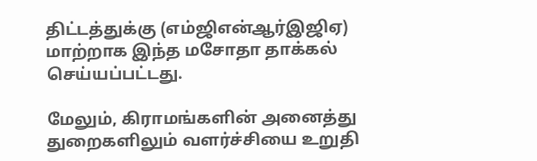திட்டத்துக்கு (எம்ஜிஎன்ஆர்இஜிஏ) மாற்றாக இந்த மசோதா தாக்கல் செய்யப்பட்டது.

மேலும், கிராமங்களின் அனைத்து துறைகளிலும் வளர்ச்சியை உறுதி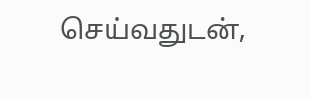செய்வதுடன்,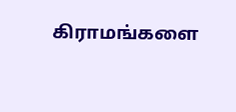கிராமங்களை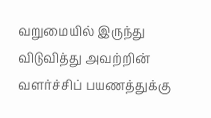வறுமையில் இருந்து விடுவித்து அவற்றின் வளர்ச்சிப் பயணத்துக்கு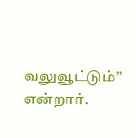வலுவூட்டும்’’ என்றார்.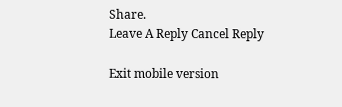Share.
Leave A Reply Cancel Reply

Exit mobile version